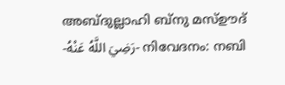അബ്ദുല്ലാഹി ബ്‌നു മസ്ഊദ് -رَضِيَ اللَّهُ عَنْهُ- നിവേദനം: നബി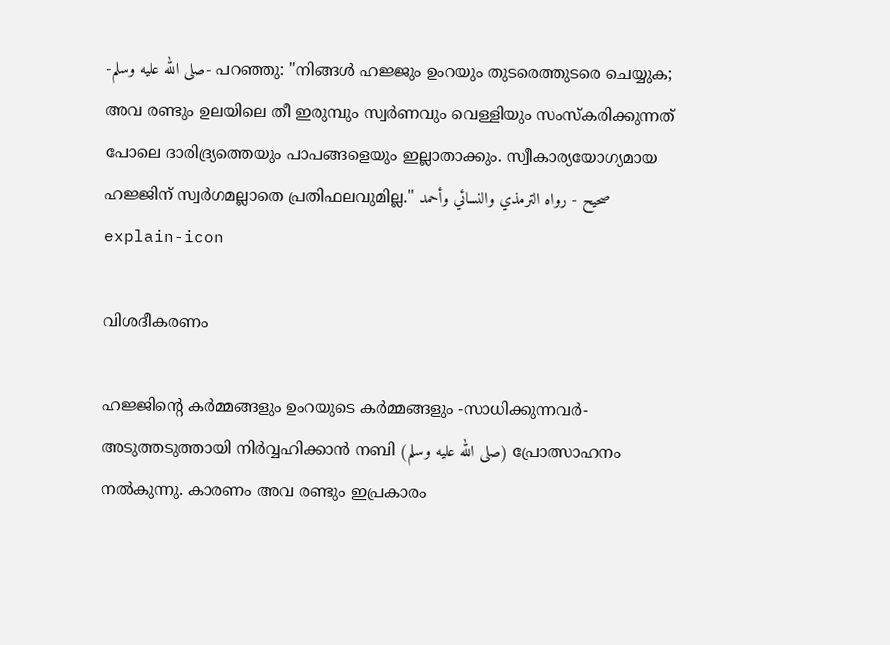-صلى الله عليه وسلم- പറഞ്ഞു: "നിങ്ങൾ ഹജ്ജും ഉംറയും തുടരെത്തുടരെ ചെയ്യുക; അവ രണ്ടും ഉലയിലെ തീ ഇരുമ്പും സ്വർണവും വെള്ളിയും സംസ്കരിക്കുന്നത് പോലെ ദാരിദ്ര്യത്തെയും പാപങ്ങളെയും ഇല്ലാതാക്കും. സ്വീകാര്യയോഗ്യമായ ഹജ്ജിന് സ്വർഗമല്ലാതെ പ്രതിഫലവുമില്ല." صحيح - رواه الترمذي والنسائي وأحمد
explain-icon

വിശദീകരണം

ഹജ്ജിൻ്റെ കർമ്മങ്ങളും ഉംറയുടെ കർമ്മങ്ങളും -സാധിക്കുന്നവർ- അടുത്തടുത്തായി നിർവ്വഹിക്കാൻ നബി (صلى الله عليه وسلم) പ്രോത്സാഹനം നൽകുന്നു. കാരണം അവ രണ്ടും ഇപ്രകാരം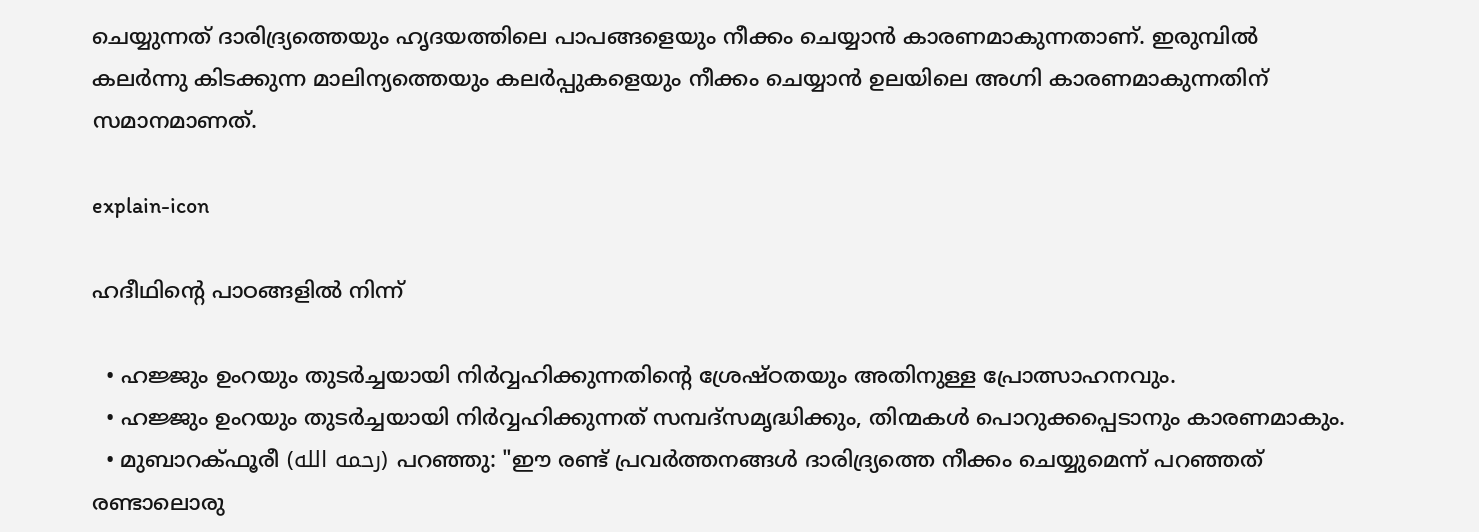ചെയ്യുന്നത് ദാരിദ്ര്യത്തെയും ഹൃദയത്തിലെ പാപങ്ങളെയും നീക്കം ചെയ്യാൻ കാരണമാകുന്നതാണ്. ഇരുമ്പിൽ കലർന്നു കിടക്കുന്ന മാലിന്യത്തെയും കലർപ്പുകളെയും നീക്കം ചെയ്യാൻ ഉലയിലെ അഗ്നി കാരണമാകുന്നതിന് സമാനമാണത്.

explain-icon

ഹദീഥിൻ്റെ പാഠങ്ങളിൽ നിന്ന്

  • ഹജ്ജും ഉംറയും തുടർച്ചയായി നിർവ്വഹിക്കുന്നതിൻ്റെ ശ്രേഷ്ഠതയും അതിനുള്ള പ്രോത്സാഹനവും.
  • ഹജ്ജും ഉംറയും തുടർച്ചയായി നിർവ്വഹിക്കുന്നത് സമ്പദ്സമൃദ്ധിക്കും, തിന്മകൾ പൊറുക്കപ്പെടാനും കാരണമാകും.
  • മുബാറക്ഫൂരീ (رحمه الله) പറഞ്ഞു: "ഈ രണ്ട് പ്രവർത്തനങ്ങൾ ദാരിദ്ര്യത്തെ നീക്കം ചെയ്യുമെന്ന് പറഞ്ഞത് രണ്ടാലൊരു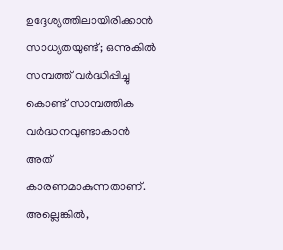ഉദ്ദേശ്യത്തിലായിരിക്കാൻ സാധ്യതയുണ്ട്; ഒന്നുകിൽ സമ്പത്ത് വർദ്ധിപ്പിച്ചു കൊണ്ട് സാമ്പത്തിക വർദ്ധനവുണ്ടാകാൻ അത് കാരണമാകുന്നതാണ്. അല്ലെങ്കിൽ,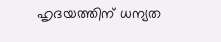ഹൃദയത്തിന് ധന്യത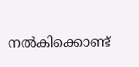നൽകിക്കൊണ്ട്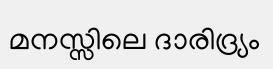മനസ്സിലെ ദാരിദ്ര്യം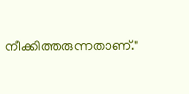നീക്കിത്തരുന്നതാണ്."